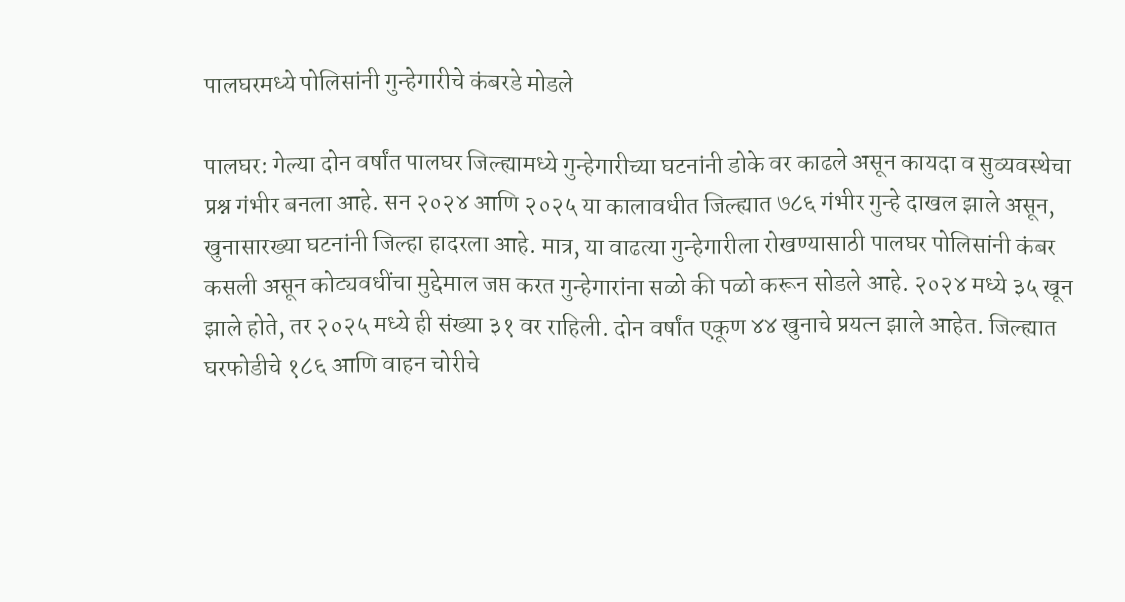पालघरमध्ये पोलिसांनी गुन्हेगारीचे कंबरडे मोडले

पालघर: गेल्या दोन वर्षांत पालघर जिल्ह्यामध्ये गुन्हेगारीच्या घटनांनी डोके वर काढले असून कायदा व सुव्यवस्थेचा प्रश्न गंभीर बनला आहे. सन २०२४ आणि २०२५ या कालावधीत जिल्ह्यात ७८६ गंभीर गुन्हे दाखल झाले असून, खुनासारख्या घटनांनी जिल्हा हादरला आहे. मात्र, या वाढत्या गुन्हेगारीला रोखण्यासाठी पालघर पोलिसांनी कंबर कसली असून कोट्यवधींचा मुद्देमाल जप्त करत गुन्हेगारांना सळो की पळो करून सोडले आहे. २०२४ मध्ये ३५ खून झाले होते, तर २०२५ मध्ये ही संख्या ३१ वर राहिली. दोन वर्षांत एकूण ४४ खुनाचे प्रयत्न झाले आहेत. जिल्ह्यात घरफोडीचे १८६ आणि वाहन चोरीचे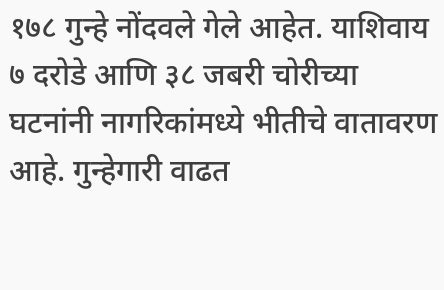१७८ गुन्हे नोंदवले गेले आहेत. याशिवाय ७ दरोडे आणि ३८ जबरी चोरीच्या घटनांनी नागरिकांमध्ये भीतीचे वातावरण आहे. गुन्हेगारी वाढत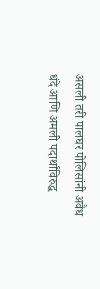असली तरी पालघर पोलिसांनी अवैध धंदे आणि अमली पदार्थांविरुद्ध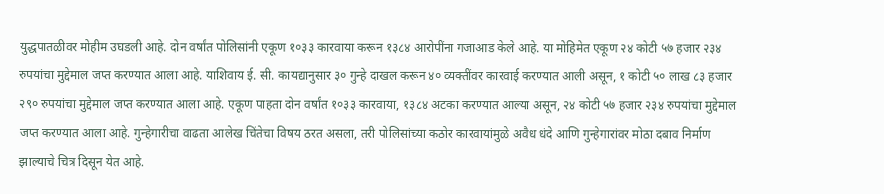युद्धपातळीवर मोहीम उघडली आहे. दोन वर्षांत पोलिसांनी एकूण १०३३ कारवाया करून १३८४ आरोपींना गजाआड केले आहे. या मोहिमेत एकूण २४ कोटी ५७ हजार २३४ रुपयांचा मुद्देमाल जप्त करण्यात आला आहे. याशिवाय ई. सी. कायद्यानुसार ३० गुन्हे दाखल करून ४० व्यक्तींवर कारवाई करण्यात आली असून, १ कोटी ५० लाख ८३ हजार २९० रुपयांचा मुद्देमाल जप्त करण्यात आला आहे. एकूण पाहता दोन वर्षांत १०३३ कारवाया, १३८४ अटका करण्यात आल्या असून, २४ कोटी ५७ हजार २३४ रुपयांचा मुद्देमाल जप्त करण्यात आला आहे. गुन्हेगारीचा वाढता आलेख चिंतेचा विषय ठरत असला, तरी पोलिसांच्या कठोर कारवायांमुळे अवैध धंदे आणि गुन्हेगारांवर मोठा दबाव निर्माण झाल्याचे चित्र दिसून येत आहे.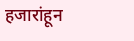हजारांहून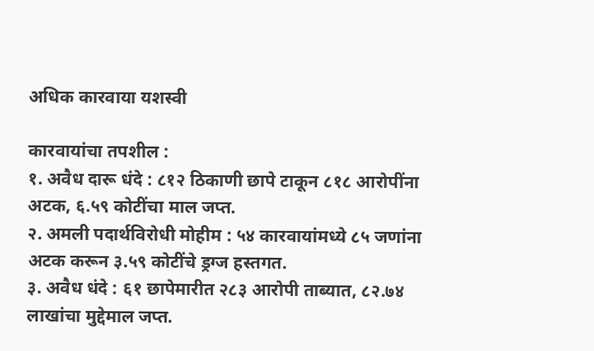अधिक कारवाया यशस्वी

कारवायांचा तपशील :
१. अवैध दारू धंदे : ८१२ ठिकाणी छापे टाकून ८१८ आरोपींना
अटक, ६.५९ कोटींचा माल जप्त.
२. अमली पदार्थविरोधी मोहीम : ५४ कारवायांमध्ये ८५ जणांना अटक करून ३.५९ कोटींचे ड्रग्ज हस्तगत.
३. अवैध धंदे : ६१ छापेमारीत २८३ आरोपी ताब्यात, ८२.७४ लाखांचा मुद्देमाल जप्त.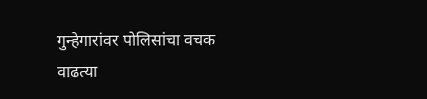गुन्हेगारांवर पोलिसांचा वचक
वाढत्या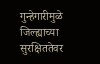गुन्हेगारीमुळे जिल्ह्याच्या सुरक्षिततेवर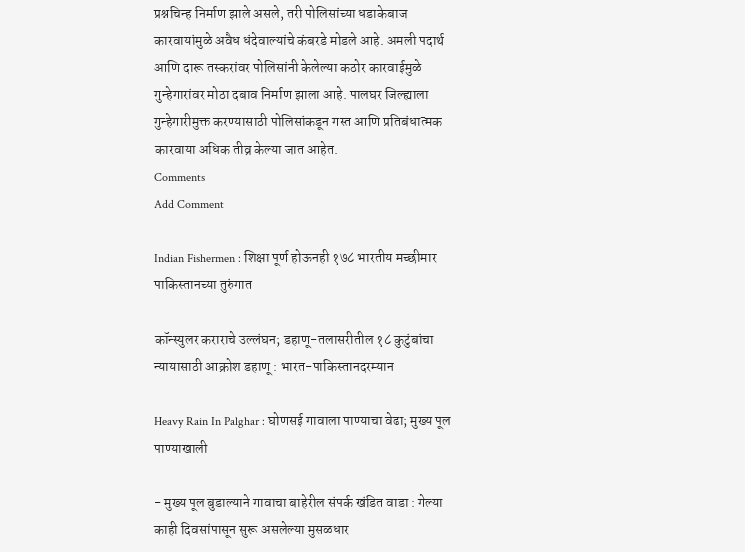प्रश्नचिन्ह निर्माण झाले असले, तरी पोलिसांच्या धडाकेबाज कारवायांमुळे अवैध धंदेवाल्यांचे कंबरडे मोडले आहे. अमली पदार्थ आणि दारू तस्करांवर पोलिसांनी केलेल्या कठोर कारवाईमुळे गुन्हेगारांवर मोठा दबाव निर्माण झाला आहे. पालघर जिल्ह्याला गुन्हेगारीमुक्त करण्यासाठी पोलिसांकडून गस्त आणि प्रतिबंधात्मक कारवाया अधिक तीव्र केल्या जात आहेत.
Comments
Add Comment

Indian Fishermen : शिक्षा पूर्ण होऊनही १७८ भारतीय मच्छीमार पाकिस्तानच्या तुरुंगात

कॉन्स्युलर कराराचे उल्लंघन; डहाणू-तलासरीतील १८ कुटुंबांचा न्यायासाठी आक्रोश डहाणू : भारत-पाकिस्तानदरम्यान

Heavy Rain In Palghar : घोणसई गावाला पाण्याचा वेढा; मुख्य पूल पाण्याखाली

- मुख्य पूल बुडाल्याने गावाचा बाहेरील संपर्क खंडित वाडा : गेल्या काही दिवसांपासून सुरू असलेल्या मुसळधार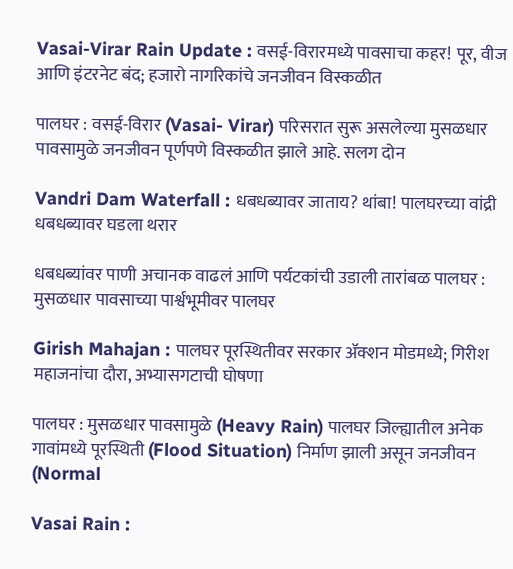Vasai-Virar Rain Update : वसई-विरारमध्ये पावसाचा कहर! पूर, वीज आणि इंटरनेट बंद; हजारो नागरिकांचे जनजीवन विस्कळीत

पालघर : वसई-विरार (Vasai- Virar) परिसरात सुरू असलेल्या मुसळधार पावसामुळे जनजीवन पूर्णपणे विस्कळीत झाले आहे. सलग दोन

Vandri Dam Waterfall : धबधब्यावर जाताय? थांबा! पालघरच्या वांद्री धबधब्यावर घडला थरार

धबधब्यांवर पाणी अचानक वाढलं आणि पर्यटकांची उडाली तारांबळ पालघर : मुसळधार पावसाच्या पार्श्वभूमीवर पालघर

Girish Mahajan : पालघर पूरस्थितीवर सरकार ॲक्शन मोडमध्ये; गिरीश महाजनांचा दौरा, अभ्यासगटाची घोषणा

पालघर : मुसळधार पावसामुळे (Heavy Rain) पालघर जिल्ह्यातील अनेक गावांमध्ये पूरस्थिती (Flood Situation) निर्माण झाली असून जनजीवन (Normal

Vasai Rain :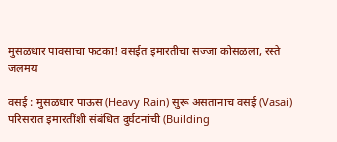मुसळधार पावसाचा फटका! वसईत इमारतीचा सज्जा कोसळला, रस्ते जलमय

वसई : मुसळधार पाऊस (Heavy Rain) सुरू असतानाच वसई (Vasai) परिसरात इमारतींशी संबंधित दुर्घटनांची (Building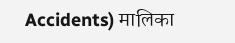Accidents) मालिका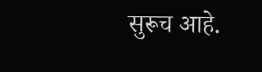सुरूच आहे.